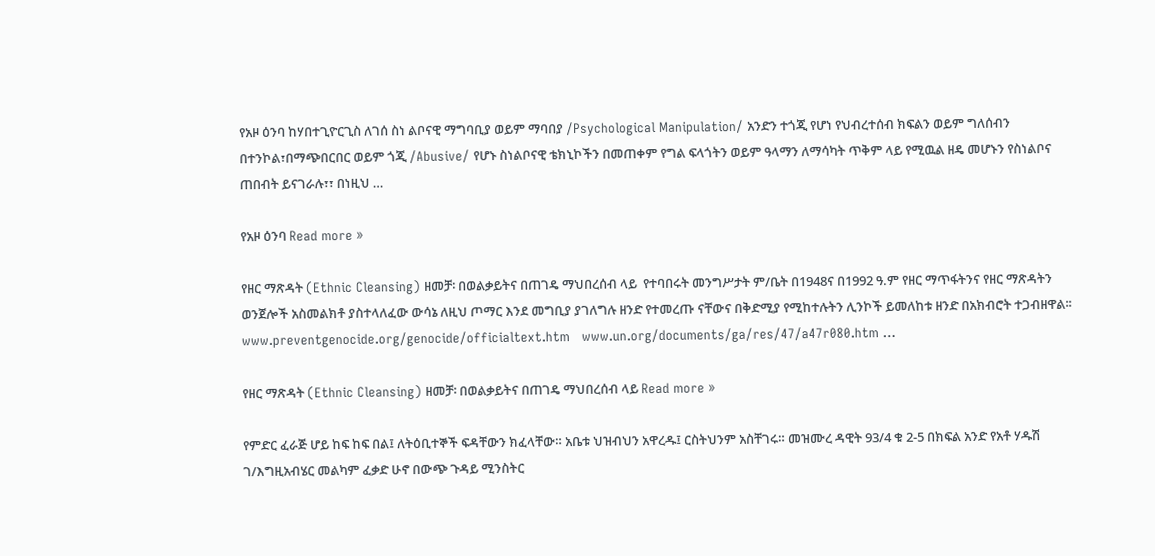የአዞ ዕንባ ከሃበተጊዮርጊስ ለገሰ ስነ ልቦናዊ ማግባቢያ ወይም ማባበያ /Psychological Manipulation/ አንድን ተጎጂ የሆነ የህብረተሰብ ክፍልን ወይም ግለሰብን በተንኮል፣በማጭበርበር ወይም ጎጂ /Abusive/ የሆኑ ስነልቦናዊ ቴክኒኮችን በመጠቀም የግል ፍላጎትን ወይም ዓላማን ለማሳካት ጥቅም ላይ የሚዉል ዘዴ መሆኑን የስነልቦና ጠበብት ይናገራሉ፣፣ በነዚህ …

የአዞ ዕንባ Read more »

የዘር ማጽዳት (Ethnic Cleansing) ዘመቻ፡ በወልቃይትና በጠገዴ ማህበረሰብ ላይ  የተባበሩት መንግሥታት ም/ቤት በ1948ና በ1992 ዓ.ም የዘር ማጥፋትንና የዘር ማጽዳትን ወንጀሎች አስመልክቶ ያስተላለፈው ውሳኔ ለዚህ ጦማር እንደ መግቢያ ያገለግሉ ዘንድ የተመረጡ ናቸውና በቅድሚያ የሚከተሉትን ሊንኮች ይመለከቱ ዘንድ በአክብሮት ተጋብዘዋል፡፡ www.preventgenocide.org/genocide/officialtext.htm   www.un.org/documents/ga/res/47/a47r080.htm …

የዘር ማጽዳት (Ethnic Cleansing) ዘመቻ፡ በወልቃይትና በጠገዴ ማህበረሰብ ላይ Read more »

የምድር ፈራጅ ሆይ ከፍ ከፍ በል፤ ለትዕቢተኞች ፍዳቸውን ክፈላቸው። አቤቱ ህዝብህን አዋረዱ፤ ርስትህንም አስቸገሩ። መዝሙረ ዳዊት 93/4 ቁ 2-5 በክፍል አንድ የአቶ ሃዱሽ ገ/እግዚአብሄር መልካም ፈቃድ ሁኖ በውጭ ጉዳይ ሚንስትር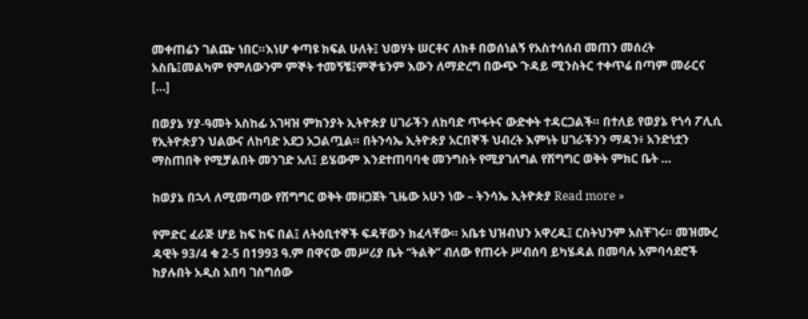መቀጠሬን ገልጬ ነበር።እነሆ ቀጣዩ ክፍል ሁለት፤ ህወሃት ሠርቶና ለክቶ በወሰነልኝ የአስተሳሰብ መጠን መሰረት አስቤ፤መልካም የምለውንም ምኞት ተመኝቼ፤ምኞቴንም እውን ለማድረግ በውጭ ጉዳይ ሚንስትር ተቀጥሬ በጣም መራርና […]

በወያኔ ሃያ-ዓመት አስከፊ አገዛዝ ምክንያት ኢትዮጵያ ሀገራችን ለከባድ ጥፋትና ውድቀት ተዳርጋልች። በተለይ የወያኔ የጎሳ ፖሊሲ የኢትዮጵያን ህልውና ለከባድ አደጋ አጋልጧል። በትንሳኤ ኢትዮጵያ አርበኞች ህብረት እምነት ሀገራችንን ማዳን፥ አንድነቷን ማስጠበቅ የሚቻልበት መንገድ አለ፤ ይሄውም እንደተጠባባቂ መንግስት የሚያገለግል የሽግግር ወቅት ምክር ቤት …

ከወያኔ በኋላ ለሚመጣው የሽግግር ወቅት መዘጋጀት ጊዜው አሁን ነው – ትንሳኤ ኢትዮጵያ Read more »

የምድር ፈራጅ ሆይ ከፍ ከፍ በል፤ ለትዕቢተኞች ፍዳቸውን ክፈላቸው። አቤቱ ህዝብህን አዋረዱ፤ ርስትህንም አስቸገሩ። መዝሙረ ዳዊት 93/4 ቁ 2-5 በ1993 ዓ.ም በዋናው መሥሪያ ቤት “ትልቅ” ብለው የጠሩት ሥብሰባ ይካሄዳል በመባሉ አምባሳደሮች ከያሉበት አዲስ አበባ ገስግሰው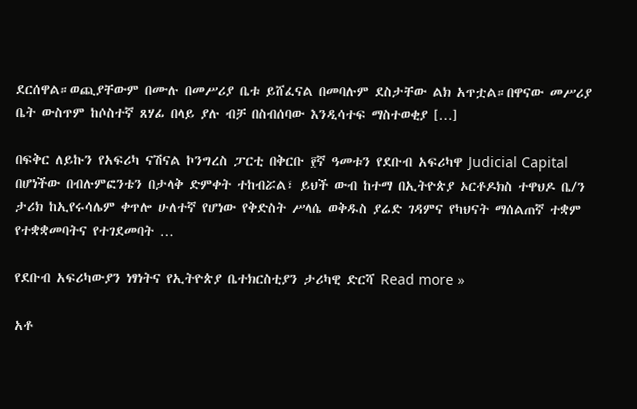ደርሰዋል።ወጪያቸውም በሙሉ በመሥሪያ ቤቱ ይሸፈናል በመባሉም ደስታቸው ልክ አጥቷል።በዋናው መሥሪያ ቤት ውስጥም ከሶስተኛ ጸሃፊ በላይ ያሉ ብቻ በስብሰባው እንዲሳተፍ ማስተወቂያ […]

በፍቅር ለይኩን የአፍሪካ ናሽናል ኮንግረስ ፓርቲ በቅርቡ ፻ኛ ዓመቱን የደቡብ አፍሪካዋ Judicial Capital በሆነችው በብሉምፎንቴን በታላቅ ድምቀት ተከብሯል፣ ይህች ውብ ከተማ በኢትዮጵያ ኦርቶዶክስ ተዋህዶ ቤ/ን ታሪክ ከኢየሩሳሌም ቀጥሎ ሁለተኛ የሆነው የቅድስት ሥላሴ ወቅዱስ ያሬድ ገዳምና የካህናት ማሰልጠኛ ተቋም የተቋቋመባትና የተገደመባት …

የደቡብ አፍሪካውያን ነፃነትና የኢትዮጵያ ቤተክርስቲያን ታሪካዊ ድርሻ Read more »

አቶ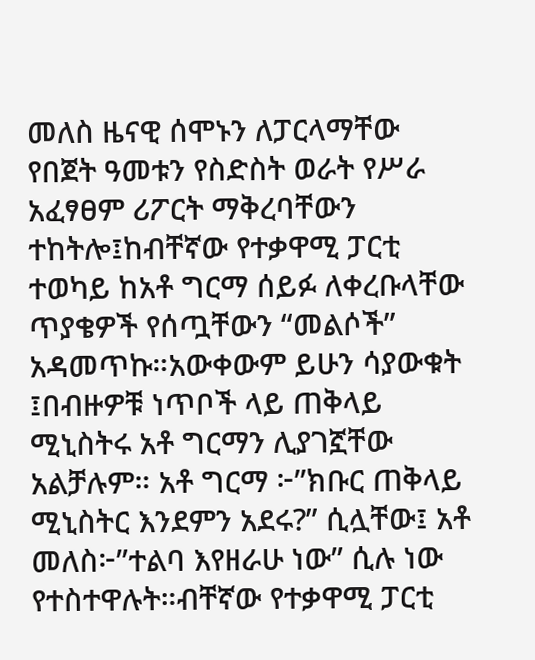መለስ ዜናዊ ሰሞኑን ለፓርላማቸው የበጀት ዓመቱን የስድስት ወራት የሥራ አፈፃፀም ሪፖርት ማቅረባቸውን ተከትሎ፤ከብቸኛው የተቃዋሚ ፓርቲ ተወካይ ከአቶ ግርማ ሰይፉ ለቀረቡላቸው ጥያቄዎች የሰጧቸውን “መልሶች” አዳመጥኩ።አውቀውም ይሁን ሳያውቁት ፤በብዙዎቹ ነጥቦች ላይ ጠቅላይ ሚኒስትሩ አቶ ግርማን ሊያገኟቸው አልቻሉም። አቶ ግርማ ፦”ክቡር ጠቅላይ ሚኒስትር እንደምን አደሩ?” ሲሏቸው፤ አቶ መለስ፦”ተልባ እየዘራሁ ነው” ሲሉ ነው የተስተዋሉት።ብቸኛው የተቃዋሚ ፓርቲ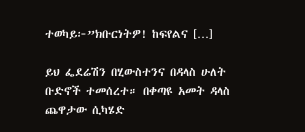ተወካይ፦”ክቡርነትዎ! ከፍየልና […]

ይህ ፌደሬሽን በሂውስተንና በዳላስ ሁለት ቡድኖች ተመሰረተ። በቀጣዩ አመት ዳላስ ጨዋታው ሲካሄድ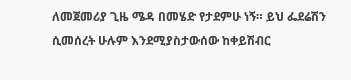ለመጀመሪያ ጊዜ ሜዳ በመሄድ የታደምሁ ነኝ። ይህ ፌደሬሽን ሲመሰረት ሁሉም እንደሚያስታውሰው ከቀይሽብር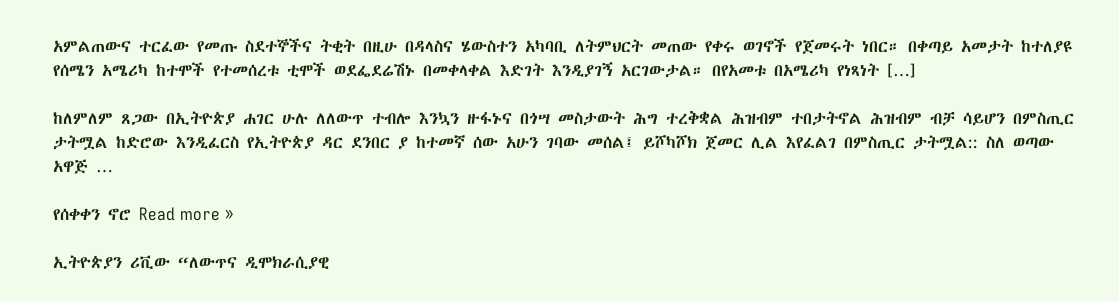አምልጠውና ተርፈው የመጡ ስደተኞችና ትቂት በዚሁ በዳላስና ሄውስተን አካባቢ ለትምህርት መጠው የቀሩ ወገኖች የጀመሩት ነበር። በቀጣይ አመታት ከተለያዩ የሰሜን አሜሪካ ከተሞች የተመሰረቱ ቲሞች ወደፌደሬሽኑ በመቀላቀል እድገት እንዲያገኝ አርገውታል። በየአመቱ በአሜሪካ የነጻነት […]

ከለምለም ጸጋው በኢትዮጵያ ሐገር ሁሉ ለለውጥ ተብሎ እንኳን ዙፋኑና በጎሣ መስታውት ሕግ ተረቅቋል ሕዝብም ተበታትኖል ሕዝብም ብቻ ሳይሆን በምስጢር ታትሟል ከድሮው እንዲፈርስ የኢትዮጵያ ዳር ደንበር ያ ከተመኛ ሰው አሁን ገባው መሰል፤ ይሾካሾክ ጀመር ሊል እየፈልገ በምስጢር ታትሟል:: ስለ ወጣው አዋጅ …

የሰቀቀን ኖሮ Read more »

ኢትዮጵያን ሪቪው “ለውጥና ዲሞክራሲያዊ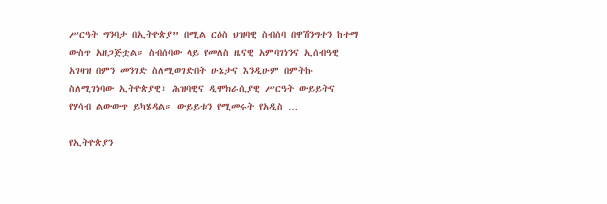ሥርዓት ግንባታ በኢትዮጵያ” በሚል ርዕስ ህዝባዊ ስብሰባ በዋሽንግተን ከተማ ውስጥ አዘጋጅቷል። ስብሰባው ላይ የመለስ ዜናዊ አምባገነንና ኢሰብዓዊ አገዛዝ በምን መንገድ ስለሚወገድበት ሁኔታና እንዲሁም በምትኩ ስለሚገነባው ኢትዮጵያዊ፣ ሕዝባዊና ዲሞክራሲያዊ ሥርዓት ውይይትና የሃሳብ ልውውጥ ይካሄዳል። ውይይቱን የሚመሩት የአዲስ …

የኢትዮጵያን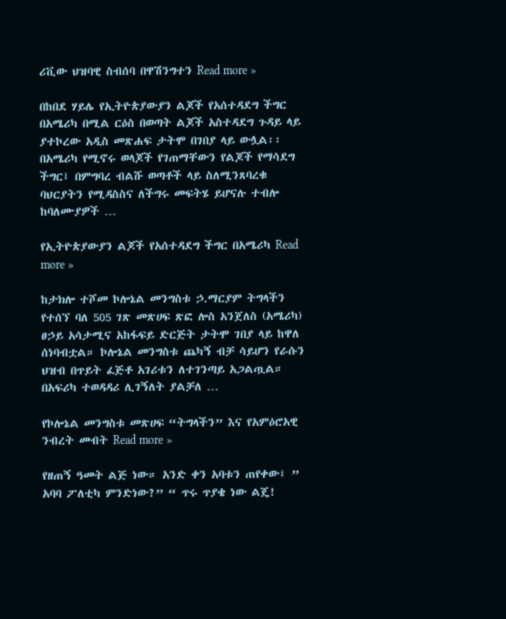ሪቪው ህዝባዊ ስብሰባ በዋሽንግተን Read more »

በከበደ ሃይሌ የኢትዮጵያውያን ልጆች የአሰተዳደግ ችግር በአሜሪካ በሚል ርዕስ በወጣት ልጆች አስተዳደግ ጉዳይ ላይ ያተኮረው አዲስ መጽሐፍ ታትሞ በገበያ ላይ ውሏል፡፡ በአሜሪካ የሚኖሩ ወላጆች የገጠማቸውን የልጆች የማሳደግ ችግር፤ በምግባረ ብልሹ ወጣቶች ላይ ስለሚንጸባረቁ ባህርያትን የሚዳስስና ለችግሩ መፍትሄ ይሆናሉ ተብሎ ከባለሙያዎች …

የኢትዮጵያውያን ልጆች የአሰተዳደግ ችግር በአሜሪካ Read more »

ከታክሎ ተሾመ ኮሎኔል መንግስቱ ኃ.ማርያም ትግላችን የተሰኘ ባለ 505 ገጽ መጽሀፍ ጽፎ ሎስ አንጀለስ (አሜሪካ) ፀኃይ አሳታሚና አከፋፍይ ድርጅት ታትሞ ገበያ ላይ ከዋለ ሰነባብቷል። ኮሎኔል መንግስቱ ጨካኝ ብቻ ሳይሆን የራሱን ህዝብ በጥይት ፈጅቶ አገሪቱን ለተገንጣይ አጋልጧል። በአፍሪካ ተወዳዳሪ ሊገኝለት ያልቻለ …

የኮሎኔል መንግስቱ መጽሀፍ “ትግላችን” እና የአምዕሮአዊ ንብረት መብት Read more »

የዘጠኝ ዓመት ልጅ ነው። አንድ ቀን አባቱን ጠየቀው፤ ” አባባ ፖለቲካ ምንድነው?” “ ጥሩ ጥያቄ ነው ልጄ!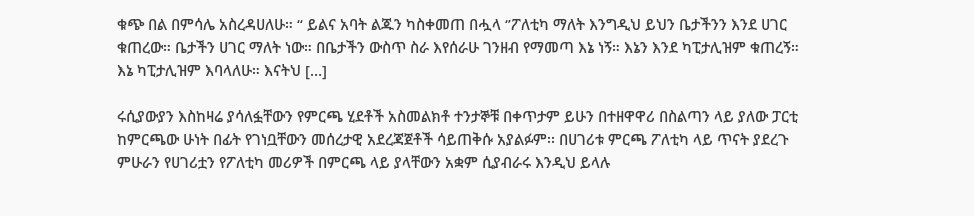ቁጭ በል በምሳሌ አስረዳሀለሁ። “ ይልና አባት ልጁን ካስቀመጠ በሗላ ‘’ፖለቲካ ማለት እንግዲህ ይህን ቤታችንን እንደ ሀገር ቁጠረው። ቤታችን ሀገር ማለት ነው። በቤታችን ውስጥ ስራ እየሰራሁ ገንዘብ የማመጣ እኔ ነኝ። እኔን እንደ ካፒታሊዝም ቁጠረኝ። እኔ ካፒታሊዝም እባላለሁ። እናትህ […]

ሩሲያውያን እስከዛሬ ያሳለፏቸውን የምርጫ ሂደቶች አስመልክቶ ተንታኞቹ በቀጥታም ይሁን በተዘዋዋሪ በስልጣን ላይ ያለው ፓርቲ ከምርጫው ሁነት በፊት የገነቧቸውን መሰረታዊ አደረጃጀቶች ሳይጠቅሱ አያልፉም፡፡ በሀገሪቱ ምርጫ ፖለቲካ ላይ ጥናት ያደረጉ ምሁራን የሀገሪቷን የፖለቲካ መሪዎች በምርጫ ላይ ያላቸውን አቋም ሲያብራሩ እንዲህ ይላሉ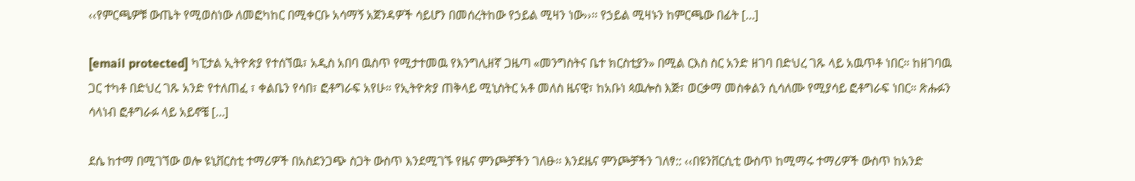‹‹የምርጫዎቹ ውጤት የሚወስነው ለመፎካከር በሚቀርቡ አሳማኝ አጀንዳዎች ሳይሆን በመሰረትከው የኃይል ሚዛን ነው››፡፡ የኃይል ሚዛኑን ከምርጫው በፊት […]

[email protected] ካፒታል ኢትዮጵያ የተሰኘዉ፣ አዲስ አበባ ዉስጥ የሚታተመዉ የእንግሊዘኛ ጋዜጣ «መንግስትና ቤተ ክርስቲያን» በሚል ርእስ ስር አንድ ዘገባ በድህረ ገጹ ላይ አዉጥቶ ነበር። ከዘገባዉ ጋር ተካቶ በድህረ ገጹ አንድ የተለጠፈ ፣ ቀልቤን የሳበ፣ ፎቶግራፍ አየሁ። የኢትዮጵያ ጠቅላይ ሚኒስትር አቶ መለስ ዜናዊ፣ ከአቡነ ጳዉሎስ እጅ፣ ወርቃማ መስቀልን ሲሳለሙ የሚያሳይ ፎቶግራፍ ነበር። ጽሑፉን ሳላነብ ፎቶግራፉ ላይ አይኖቼ […]

ደሴ ከተማ በሚገኘው ወሎ ዩኒቨርስቲ ተማሪዎች በአስደንጋጭ ስጋት ውስጥ እንደሚገኙ የዜና ምንጮቻችን ገለፁ፡፡ እንደዜና ምንጮቻችን ገለፃ:: ‹‹በዩንቨርሲቲ ውስጥ ከሚማሩ ተማሪዎች ውስጥ ከአንድ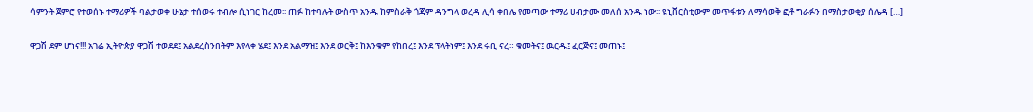ሳምንት ጀምሮ የተወሰኑ ተማሪዎች ባልታወቀ ሁኔታ ተሰወሩ ተብሎ ሲነገር ከረመ፡፡ ጠፉ ከተባሉት ውስጥ አንዱ ከምስራቅ ጎጃም ዳንግላ ወረዳ ሊሳ ቀበሌ የመጣው ተማሪ ሀብታሙ መለሰ አንዱ ነው፡፡ ዩኒቨርስቲውም መጥፋቱን ለማሳወቅ ፎቶ ግራፉን በማስታወቂያ ሰሌዳ […]

ዋጋሽ ደም ሆነና!!! አገሬ ኢትዮጵያ ዋጋሽ ተወደደ፤ አልደረስንበትም እየላቀ ሄደ፤ እንደ አልማዝ፤ እንደ ወርቅ፤ ከእንቁም የከበረ፤ እንደ ፕላትነም፤ እንደ ሩቢ ናረ። ቁመትና፤ ዉርዱ፤ ፈርጅና፤ መጠኑ፤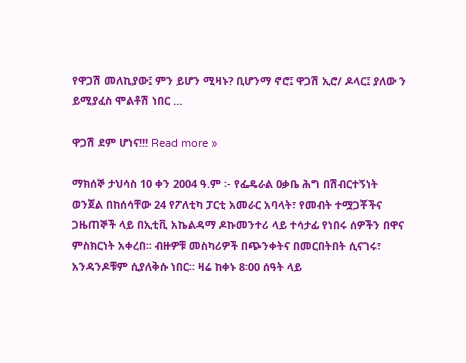የዋጋሽ መለኪያው፤ ምን ይሆን ሚዛኑ? ቢሆንማ ኖሮ፤ ዋጋሽ ኢሮ/ ዶላር፤ ያለው ን ይሚያፈስ ሞልቶሽ ነበር …

ዋጋሽ ደም ሆነና!!! Read more »

ማክሰኞ ታህሳስ 10 ቀን 2004 ዓ.ም ፡- የፌዴራል ዐቃቤ ሕግ በሽብርተኝነት ወንጀል በከሰሳቸው 24 የፖለቲካ ፓርቲ አመራር አባላት፣ የመብት ተሟጋቾችና ጋዜጠኞች ላይ በኢቲቪ አኬልዳማ ዶኩመንተሪ ላይ ተሳታፊ የነበሩ ሰዎችን በዋና ምስክርነት አቀረበ፡፡ ብዙዎቹ መስካሪዎች በጭንቀትና በመርበትበት ሲናገሩ፣ አንዳንዶቹም ሲያለቅሱ ነበር። ዛሬ ከቀኑ 8፡00 ሰዓት ላይ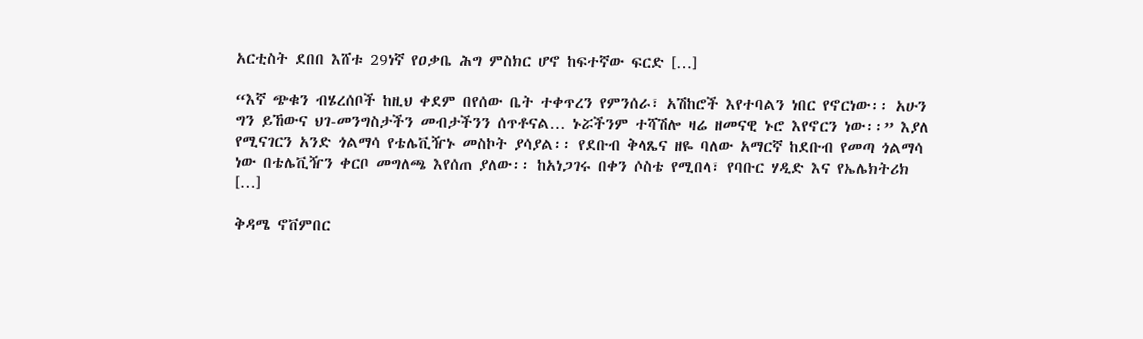አርቲስት ደበበ እሸቱ 29ነኛ የዐቃቤ ሕግ ምስክር ሆኖ ከፍተኛው ፍርድ […]

“እኛ ጭቁን ብሄረሰቦች ከዚህ ቀደም በየሰው ቤት ተቀጥረን የምንሰራ፣ አሽከሮች እየተባልን ነበር የኖርነው፡፡ አሁን ግን ይኸውና ህገ-መንግስታችን መብታችንን ሰጥቶናል… ኑሯችንም ተሻሽሎ ዛሬ ዘመናዊ ኑሮ እየኖርን ነው፡፡” እያለ የሚናገርን አንድ ጎልማሳ የቴሌቪዥኑ መስኮት ያሳያል፡፡ የደቡብ ቅላጼና ዘዬ ባለው አማርኛ ከደቡብ የመጣ ጎልማሳ ነው በቴሌቪዥን ቀርቦ መግለጫ እየሰጠ ያለው፡፡ ከአነጋገሩ በቀን ሶስቴ የሚበላ፣ የባቡር ሃዲድ እና የኤሌክትሪክ […]

ቅዳሜ ኖቨምበር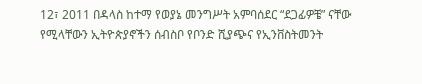12፣ 2011 በዳላስ ከተማ የወያኔ መንግሥት አምባሰደር “ደጋፊዎቼ” ናቸው የሚላቸውን ኢትዮጵያኖችን ሰብስቦ የቦንድ ሺያጭና የኢንቨስትመንት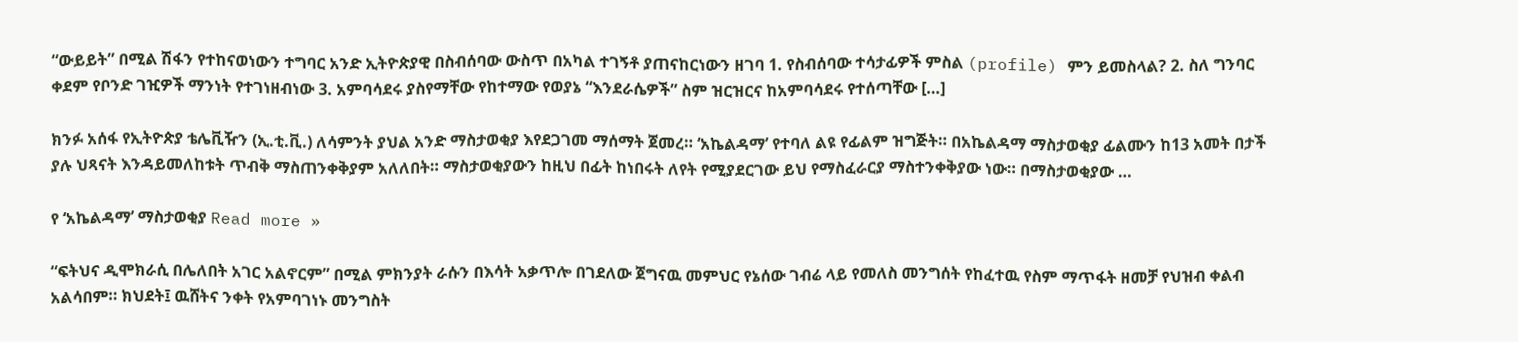“ውይይት” በሚል ሽፋን የተከናወነውን ተግባር አንድ ኢትዮጵያዊ በስብሰባው ውስጥ በአካል ተገኝቶ ያጠናከርነውን ዘገባ 1. የስብሰባው ተሳታፊዎች ምስል (profile) ምን ይመስላል? 2. ስለ ግንባር ቀደም የቦንድ ገዢዎች ማንነት የተገነዘብነው 3. አምባሳደሩ ያስየማቸው የከተማው የወያኔ “እንደራሴዎች” ስም ዝርዝርና ከአምባሳደሩ የተሰጣቸው […]

ክንፉ አሰፋ የኢትዮጵያ ቴሌቪዥን (ኢ.ቲ.ቪ.) ለሳምንት ያህል አንድ ማስታወቂያ እየደጋገመ ማሰማት ጀመረ። ‘አኬልዳማ’ የተባለ ልዩ የፊልም ዝግጅት። በአኬልዳማ ማስታወቂያ ፊልሙን ከ13 አመት በታች ያሉ ህጻናት እንዳይመለከቱት ጥብቅ ማስጠንቀቅያም አለለበት። ማስታወቂያውን ከዚህ በፊት ከነበሩት ለየት የሚያደርገው ይህ የማስፈራርያ ማስተንቀቅያው ነው። በማስታወቂያው …

የ ‘አኬልዳማ’ ማስታወቂያ Read more »

“ፍትህና ዲሞክራሲ በሌለበት አገር አልኖርም” በሚል ምክንያት ራሱን በእሳት አቃጥሎ በገደለው ጀግናዉ መምህር የኔሰው ገብሬ ላይ የመለስ መንግሰት የከፈተዉ የስም ማጥፋት ዘመቻ የህዝብ ቀልብ አልሳበም። ክህደት፤ ዉሸትና ንቀት የአምባገነኑ መንግስት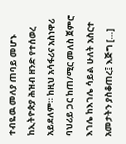ተብዬዉ መለያ ጠባይ መሆኑ ከኢትዮጵያ ሕዝብ ዘንድ የተሰወረ አይደለም። ከዚህ አሳፋሪና አስነዋሪ ባህሪይ ጋር ከጠ/ሚር መለስ ጀምሮ እገሌ ከእገሌ ሳይል ሁለት አስርተ አመታትን ያስቆጠረ፤ እጅግ […]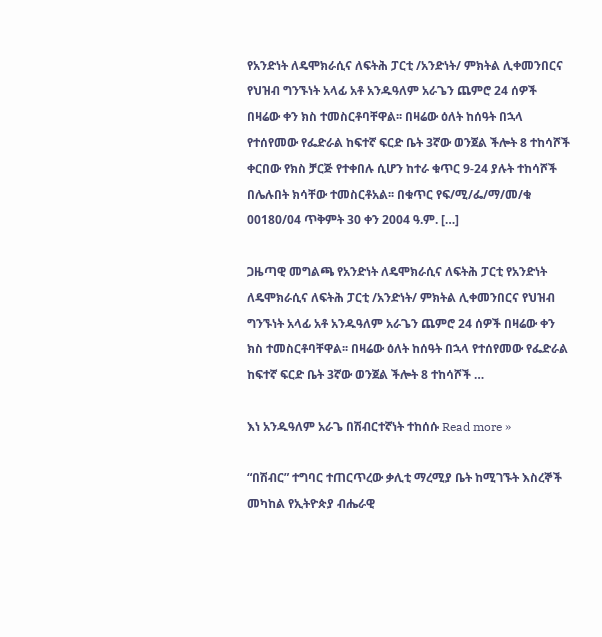የአንድነት ለዴሞክራሲና ለፍትሕ ፓርቲ /አንድነት/ ምክትል ሊቀመንበርና የህዝብ ግንኙነት አላፊ አቶ አንዱዓለም አራጌን ጨምሮ 24 ሰዎች በዛሬው ቀን ክስ ተመስርቶባቸዋል፡፡ በዛሬው ዕለት ከሰዓት በኋላ የተሰየመው የፌድራል ከፍተኛ ፍርድ ቤት 3ኛው ወንጀል ችሎት 8 ተከሳሾች ቀርበው የክስ ቻርጅ የተቀበሉ ሲሆን ከተራ ቁጥር 9-24 ያሉት ተከሳሾች በሌሉበት ክሳቸው ተመስርቶአል፡፡ በቁጥር የፍ/ሚ/ፌ/ማ/መ/ቁ 00180/04 ጥቅምት 30 ቀን 2004 ዓ.ም. […]

ጋዜጣዊ መግልጫ የአንድነት ለዴሞክራሲና ለፍትሕ ፓርቲ የአንድነት ለዴሞክራሲና ለፍትሕ ፓርቲ /አንድነት/ ምክትል ሊቀመንበርና የህዝብ ግንኙነት አላፊ አቶ አንዱዓለም አራጌን ጨምሮ 24 ሰዎች በዛሬው ቀን ክስ ተመስርቶባቸዋል፡፡ በዛሬው ዕለት ከሰዓት በኋላ የተሰየመው የፌድራል ከፍተኛ ፍርድ ቤት 3ኛው ወንጀል ችሎት 8 ተከሳሾች …

እነ አንዱዓለም አራጌ በሽብርተኛነት ተከሰሱ Read more »

“በሽብር” ተግባር ተጠርጥረው ቃሊቲ ማረሚያ ቤት ከሚገኙት እስረኞች መካከል የኢትዮጵያ ብሔራዊ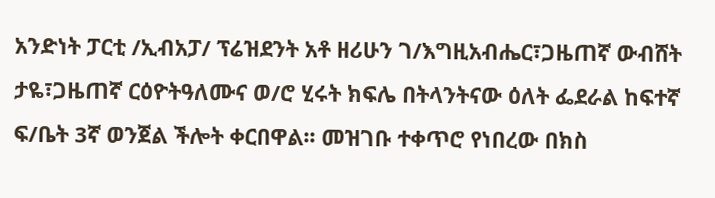አንድነት ፓርቲ /ኢብአፓ/ ፕሬዝደንት አቶ ዘሪሁን ገ/እግዚአብሔር፣ጋዜጠኛ ውብሸት ታዬ፣ጋዜጠኛ ርዕዮትዓለሙና ወ/ሮ ሂሩት ክፍሌ በትላንትናው ዕለት ፌደራል ከፍተኛ ፍ/ቤት 3ኛ ወንጀል ችሎት ቀርበዋል፡፡ መዝገቡ ተቀጥሮ የነበረው በክስ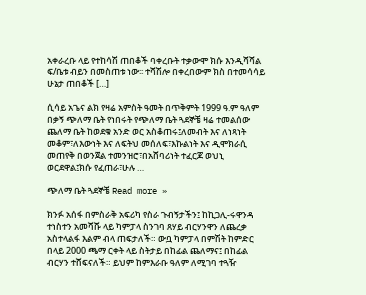አቀራረቡ ላይ የተከሳሽ ጠበቆች ባቀረቡት ተቃውሞ ክሱ እንዲሻሻል ፍ/ቤቱ ብይን በመስጠቱ ነው፡፡ ተሻሽሎ በቀረበውም ክስ በተመሳሳይ ሁኔታ ጠበቆች […]

ሲሳይ አጌና ልክ የዛሬ አምስት ዓመት በጥቅምት 1999 ዓ.ም ዓለም በቃኝ ጭለማ ቤት የነበሩት የጭለማ ቤት ጓደኞቼ ዛሬ ተመልሰው ጨለማ ቤት ከወደቁ አንድ ወር አስቆጠሩ፤ለመብት እና ለነጻነት መቆም፣ለእውነት እና ለፍትህ መሰለፍ፣እኩልነት እና ዲሞክራሲ መጠየቅ በወንጀል ተመንዝሮ፣በአሸባሪነት ተፈርጆ ወህኒ ወርደዋል፤ክሱ የፈጠራ፣ሁሉ …

ጭለማ ቤት ጓደኞቼ Read more »

ክንፉ አሰፋ በምስራቅ አፍሪካ የስራ ጉብኝታችን፤ ከኪጋሊ-ሩዋንዳ ተነስተን አመሻሹ ላይ ካምፓላ ስንገባ ጸሃይ ብርሃንዋን ለጨረቃ አስተላልፋ እልም ብላ ጠፍታለች። ውቧ ካምፓላ በምሽት ከምድር በላይ 2000 ጫማ ርቀት ላይ ስትታይ በከፊል ጨለማና፤ በከፊል ብርሃን ተሸፍናለች። ይህም ከምእራቡ ዓለም ለሚገባ ተጓዥ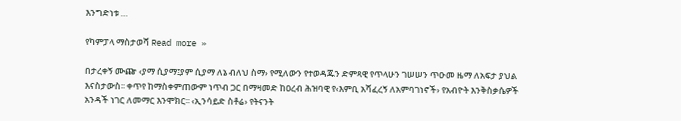እንግድነቱ …

የካምፓላ ማስታወሻ Read more »

በታረቀኝ ሙጬ ‹ያማ ሲያማ፤ያም ሲያማ ለኔ ብለህ ስማ› የሚለውን የተወዳጁን ድምጻዊ የጥላሁን ገሠሠን ጥዑመ ዜማ ለአፍታ ያህል እናስታውስ፡፡ ቀጥየ ከማስቀምጠውም ነጥብ ጋር በማዛመድ ከዐረብ ሕዝባዊ የ‹እምቢ አሻፈረኝ ለአምባገነኖች› የአብዮት እንቅስቃሴዎች አንዳች ነገር ለመማር እንሞክር፡፡ ‹ኢንሳይድ ስቶሬ› የትናንት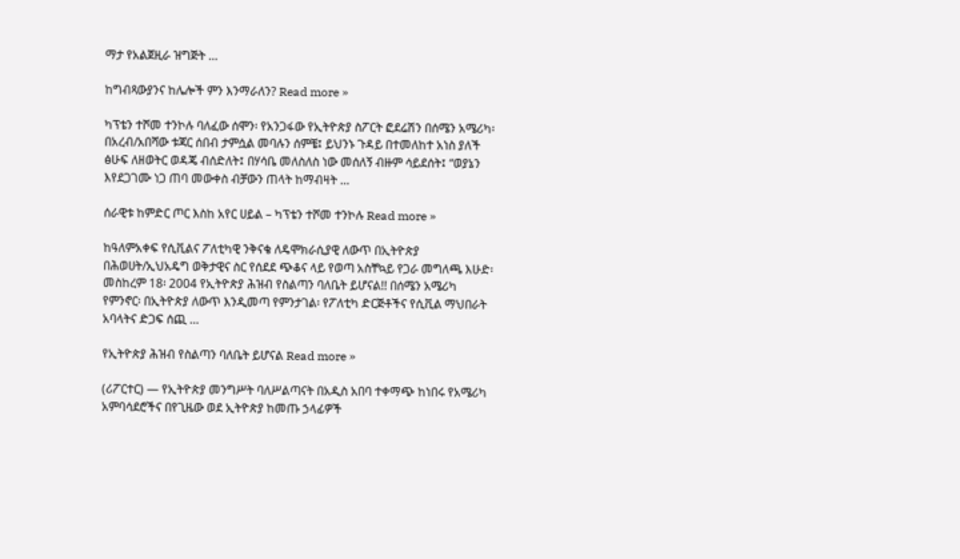ማታ የአልጀዚራ ዝግጅት …

ከግብጻውያንና ከሌሎች ምን እንማራለን? Read more »

ካፕቴን ተሾመ ተንኮሉ ባለፈው ሰሞን፡ የአንጋፋው የኢትዮጵያ ስፖርት ፎደሬሽን በሰሜን አሜሪካ፡ በአረብ/አበሻው ቱጃር ሰበብ ታምሷል መባሉን ሰምቼ፤ ይህንኑ ጉዳይ በተመለከተ አነስ ያለች ፅሁፍ ለዘወትር ወዳጄ ብሰድለት፤ በሃሳቤ መለስለስ ነው መሰለኝ ብዙም ሳይደሰት፤ “ወያኔን እየደጋገሙ ነጋ ጠባ መውቀስ ብቻውን ጠላት ከማብዛት …

ሰራዊቱ ከምድር ጦር እስከ አየር ሀይል – ካፕቴን ተሾመ ተንኮሉ Read more »

ከዓለምአቀፍ የሲቪልና ፖለቲካዊ ንቅናቄ ለዴሞክራሲያዊ ለውጥ በኢትዮጵያ በሕወሀት/ኢህአዴግ ወቅታዊና ስር የሰደደ ጭቆና ላይ የወጣ አስቸኳይ የጋራ መግለጫ እሁድ፡ መስከረም 18፡ 2004 የኢትዮጵያ ሕዝብ የስልጣን ባለቤት ይሆናል!! በሰሜን አሜሪካ የምንኖር፡ በኢትዮጵያ ለውጥ እንዲመጣ የምንታገል፡ የፖለቲካ ድርጅቶችና የሲቪል ማህበራት አባላትና ድጋፍ ሰጪ …

የኢትዮጵያ ሕዝብ የስልጣን ባለቤት ይሆናል Read more »

(ሪፖርተር) — የኢትዮጵያ መንግሥት ባለሥልጣናት በአዲስ አበባ ተቀማጭ ከነበሩ የአሜሪካ አምባሳደሮችና በየጊዜው ወደ ኢትዮጵያ ከመጡ ኃላፊዎች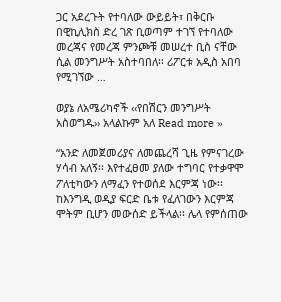ጋር አደረጉት የተባለው ውይይት፣ በቅርቡ በዊኪሊክስ ድረ ገጽ ቢወጣም ተገኘ የተባለው መረጃና የመረጃ ምንጮቹ መሠረተ ቢስ ናቸው ሲል መንግሥት አስተባበለ፡፡ ሪፖርቱ አዲስ አበባ የሚገኘው …

ወያኔ ለአሜሪካኖች ‹‹የበሽርን መንግሥት አስወግዱ›› አላልኩም አለ Read more »

“አንድ ለመጀመሪያና ለመጨረሻ ጊዜ የምናገረው ሃሳብ አለኝ፡፡ እየተፈፀመ ያለው ተግባር የተቃዋሞ ፖለቲካውን ለማፈን የተወሰደ እርምጃ ነው፡፡ ከእንግዲ ወዲያ ፍርድ ቤቱ የፈለገውን እርምጃ ሞትም ቢሆን መውሰድ ይችላል፡፡ ሌላ የምሰጠው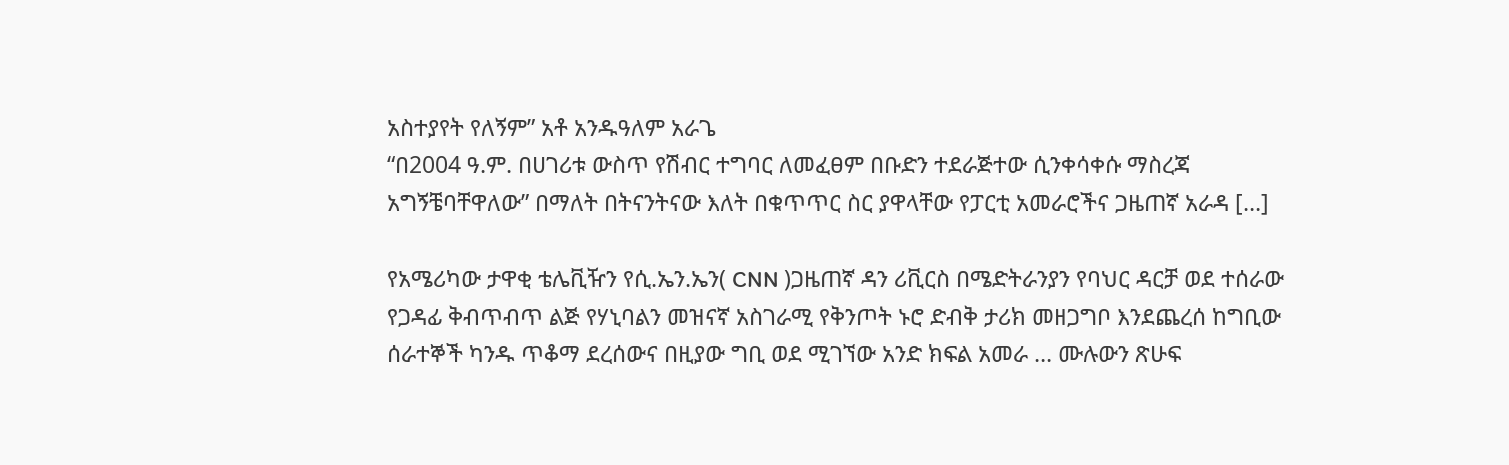አስተያየት የለኝም” አቶ አንዱዓለም አራጌ
“በ2004 ዓ.ም. በሀገሪቱ ውስጥ የሽብር ተግባር ለመፈፀም በቡድን ተደራጅተው ሲንቀሳቀሱ ማስረጃ አግኝቼባቸዋለው” በማለት በትናንትናው እለት በቁጥጥር ስር ያዋላቸው የፓርቲ አመራሮችና ጋዜጠኛ አራዳ […]

የአሜሪካው ታዋቂ ቴሌቪዥን የሲ.ኤን.ኤን( CNN )ጋዜጠኛ ዳን ሪቪርስ በሜድትራንያን የባህር ዳርቻ ወደ ተሰራው የጋዳፊ ቅብጥብጥ ልጅ የሃኒባልን መዝናኛ አስገራሚ የቅንጦት ኑሮ ድብቅ ታሪክ መዘጋግቦ እንደጨረሰ ከግቢው ሰራተኞች ካንዱ ጥቆማ ደረሰውና በዚያው ግቢ ወደ ሚገኘው አንድ ክፍል አመራ … ሙሉውን ጽሁፍ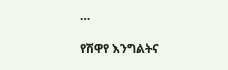…

የሽዋየ እንግልትና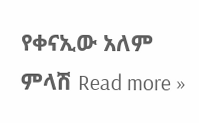የቀናኢው አለም ምላሽ Read more »